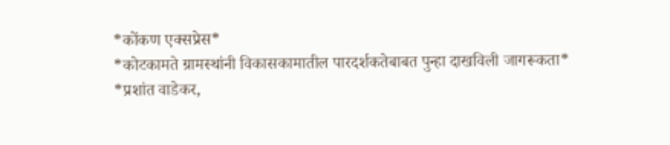*कोंकण एक्सप्रेस*
*कोटकामते ग्रामस्थांनी विकासकामातील पारदर्शकतेबाबत पुन्हा दाखविली जागरूकता*
*प्रशांत वाडेकर,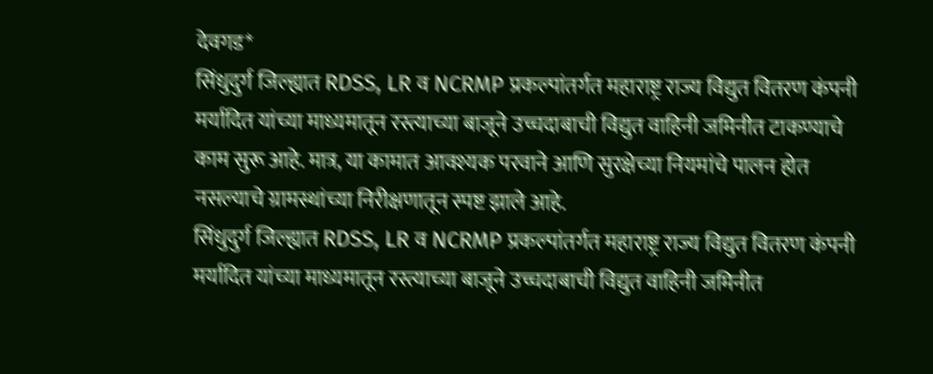देवगड*
सिंधुदुर्ग जिल्ह्यात RDSS, LR व NCRMP प्रकल्पांतर्गत महाराष्ट्र राज्य विद्युत वितरण कंपनी मर्यादित यांच्या माध्यमातून रस्त्याच्या बाजूने उच्चदाबाची विद्युत वाहिनी जमिनीत टाकण्याचे काम सुरू आहे. मात्र, या कामात आवश्यक परवाने आणि सुरक्षेच्या नियमांचे पालन होत नसल्याचे ग्रामस्थांच्या निरीक्षणातून स्पष्ट झाले आहे.
सिंधुदुर्ग जिल्ह्यात RDSS, LR व NCRMP प्रकल्पांतर्गत महाराष्ट्र राज्य विद्युत वितरण कंपनी मर्यादित यांच्या माध्यमातून रस्त्याच्या बाजूने उच्चदाबाची विद्युत वाहिनी जमिनीत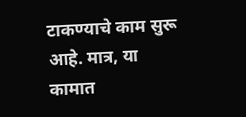टाकण्याचे काम सुरू आहे. मात्र, या कामात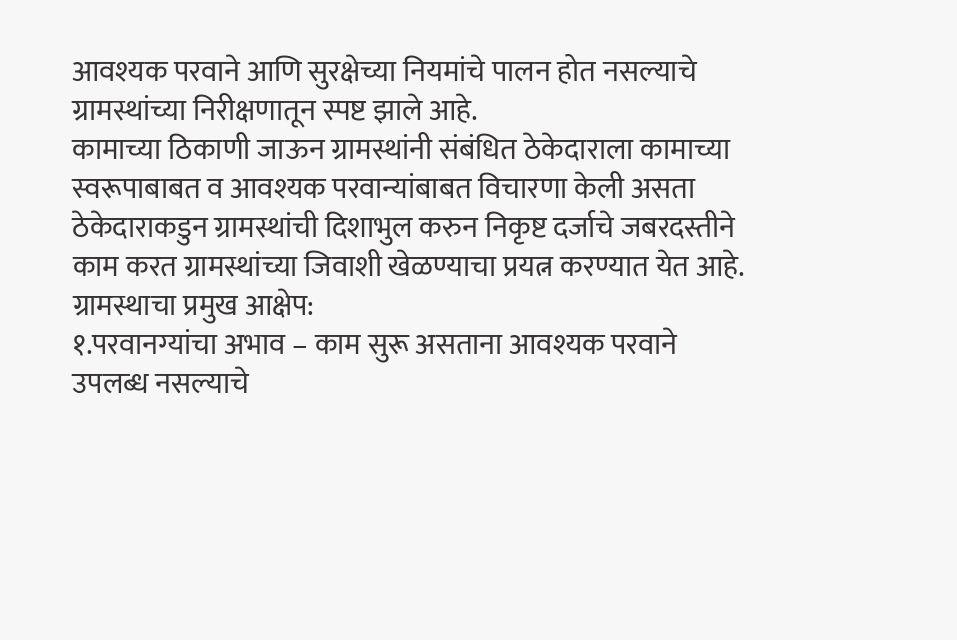आवश्यक परवाने आणि सुरक्षेच्या नियमांचे पालन होत नसल्याचे ग्रामस्थांच्या निरीक्षणातून स्पष्ट झाले आहे.
कामाच्या ठिकाणी जाऊन ग्रामस्थांनी संबंधित ठेकेदाराला कामाच्या स्वरूपाबाबत व आवश्यक परवान्यांबाबत विचारणा केली असता ठेकेदाराकडुन ग्रामस्थांची दिशाभुल करुन निकृष्ट दर्जाचे जबरदस्तीने काम करत ग्रामस्थांच्या जिवाशी खेळण्याचा प्रयत्न करण्यात येत आहे.
ग्रामस्थाचा प्रमुख आक्षेप:
१.परवानग्यांचा अभाव – काम सुरू असताना आवश्यक परवाने उपलब्ध नसल्याचे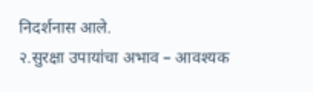निदर्शनास आले.
२.सुरक्षा उपायांचा अभाव – आवश्यक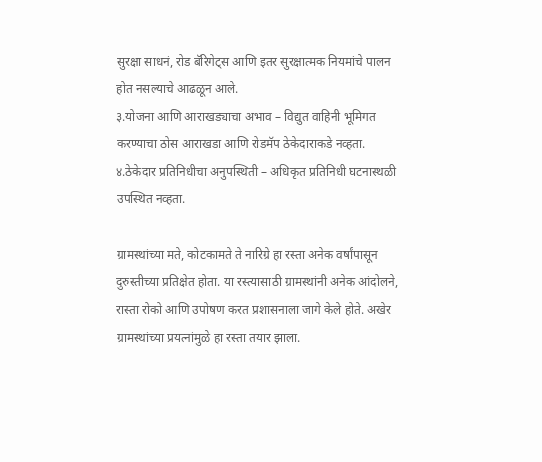सुरक्षा साधनं, रोड बॅरिगेट्स आणि इतर सुरक्षात्मक नियमांचे पालन होत नसल्याचे आढळून आले.
३.योजना आणि आराखड्याचा अभाव – विद्युत वाहिनी भूमिगत करण्याचा ठोस आराखडा आणि रोडमॅप ठेकेदाराकडे नव्हता.
४.ठेकेदार प्रतिनिधीचा अनुपस्थिती – अधिकृत प्रतिनिधी घटनास्थळी उपस्थित नव्हता.

ग्रामस्थांच्या मते, कोटकामते ते नारिग्रे हा रस्ता अनेक वर्षांपासून दुरुस्तीच्या प्रतिक्षेत होता. या रस्त्यासाठी ग्रामस्थांनी अनेक आंदोलने, रास्ता रोको आणि उपोषण करत प्रशासनाला जागे केले होते. अखेर ग्रामस्थांच्या प्रयत्नांमुळे हा रस्ता तयार झाला.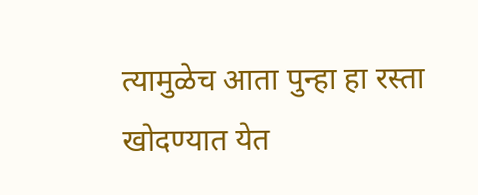त्यामुळेच आता पुन्हा हा रस्ता खोदण्यात येत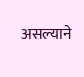असल्याने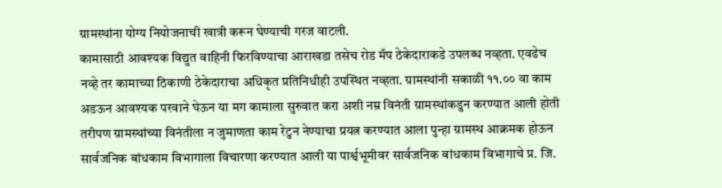ग्रामस्थांना योग्य नियोजनाची खात्री करून घेण्याची गरज वाटली.
कामासाठी आवश्यक विद्युत वाहिनी फिरविण्याचा आराखडा तसेच रोड मॅप ठेकेदाराकडे उपलब्ध नव्हता. एवढेच नव्हे तर कामाच्या ठिकाणी ठेकेदाराचा अधिकृत प्रतिनिधीही उपस्थित नव्हता. ग्रामस्थांनी सकाळी ११.०० वा काम अडऊन आवश्यक परवाने घेऊन या मग कामाला सुरुवात करा अशी नम्र विनंती ग्रामस्थांकडुन करण्यात आली होती तरीपण ग्रामस्थांच्या विनंतीला न जुमाणता काम रेटुन नेण्याचा प्रयत्न करण्यात आला पुन्हा ग्रामस्थ आक्रमक होऊन सार्वजनिक बांधकाम विभागाला विचारणा करण्यात आली या पार्श्वभूमीवर सार्वजनिक बांधकाम विभागाचे प्र. जि.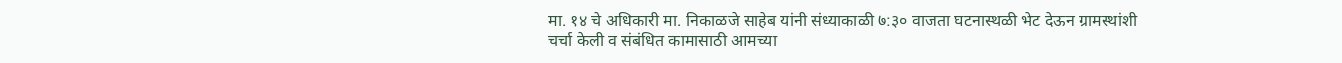मा. १४ चे अधिकारी मा. निकाळजे साहेब यांनी संध्याकाळी ७:३० वाजता घटनास्थळी भेट देऊन ग्रामस्थांशी चर्चा केली व संबंधित कामासाठी आमच्या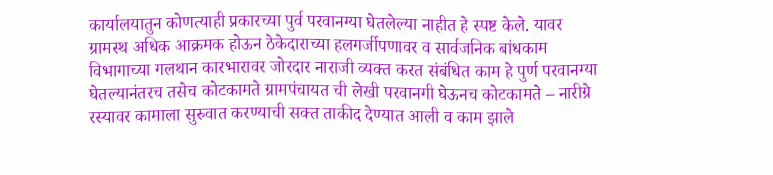कार्यालयातुन कोणत्याही प्रकारच्या पुर्व परवानग्या घेतलेल्या नाहीत हे स्पष्ट केले. यावर ग्रामस्थ अधिक आक्रमक होऊन ठेकेदाराच्या हलगर्जीपणावर व सार्वजनिक बांधकाम विभागाच्या गलथान कारभारावर जोरदार नाराजी व्यक्त करत संबंधित काम हे पुर्ण परवानग्या घेतल्यानंतरच तसेच कोटकामते ग्रामपंचायत ची लेखी परवानगी घेऊनच कोटकामते – नारीग्रे रस्यावर कामाला सुरुवात करण्याची सक्त ताकीद देण्यात आली व काम झाले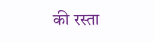की रस्ता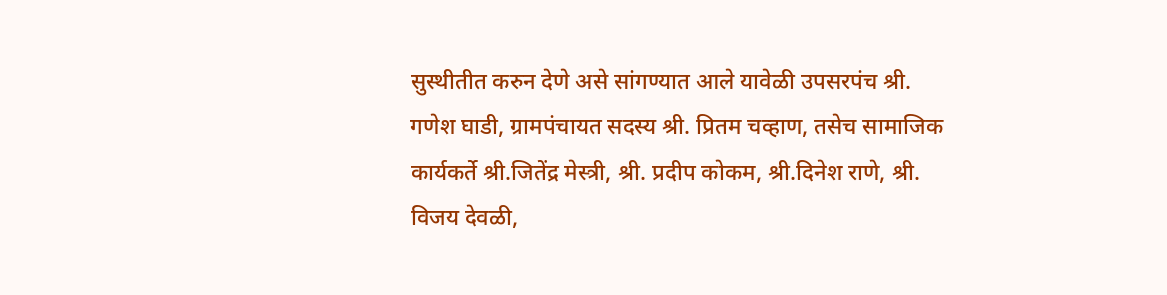सुस्थीतीत करुन देणे असे सांगण्यात आले यावेळी उपसरपंच श्री. गणेश घाडी, ग्रामपंचायत सदस्य श्री. प्रितम चव्हाण, तसेच सामाजिक कार्यकर्ते श्री.जितेंद्र मेस्त्री, श्री. प्रदीप कोकम, श्री.दिनेश राणे, श्री. विजय देवळी,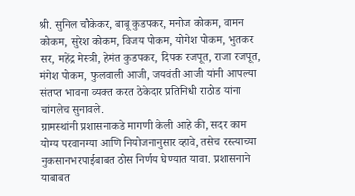श्री. सुनिल चौकेकर, बाबू कुडपकर, मनोज कोकम, वामन कोकम, सुरेश कोकम, विजय पोकम, योगेश पोकम, भुतकर सर, महेंद्र मेस्त्री, हेमंत कुडपकर, दिपक रजपूत, राजा रजपूत, मंगेश पोकम, फुलवाली आजी, जयवंती आजी यांनी आपल्या संतप्त भावना व्यक्त करत ठेकेदार प्रतिनिधी राठोड यांना चांगलेच सुनावले.
ग्रामस्थांनी प्रशासनाकडे मागणी केली आहे की, सदर काम योग्य परवानग्या आणि नियोजनानुसार व्हावे, तसेच रस्त्याच्या नुकसानभरपाईबाबत ठोस निर्णय घेण्यात यावा. प्रशासनाने याबाबत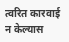त्वरित कारवाई न केल्यास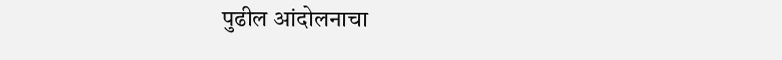पुढील आंदोलनाचा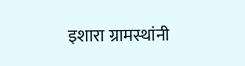इशारा ग्रामस्थांनी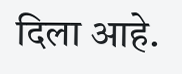दिला आहे.